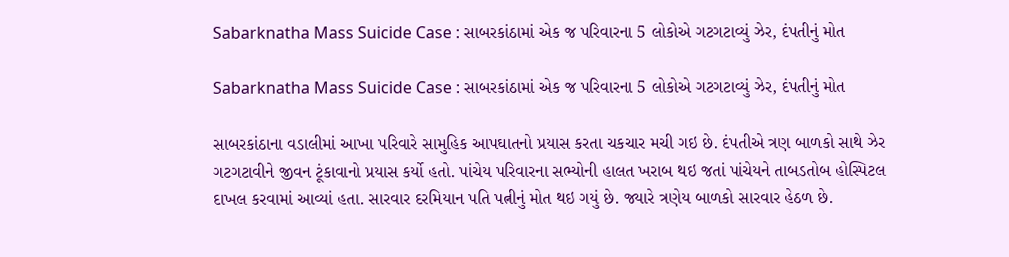Sabarknatha Mass Suicide Case : સાબરકાંઠામાં એક જ પરિવારના 5 લોકોએ ગટગટાવ્યું ઝેર, દંપતીનું મોત

Sabarknatha Mass Suicide Case : સાબરકાંઠામાં એક જ પરિવારના 5 લોકોએ ગટગટાવ્યું ઝેર, દંપતીનું મોત

સાબરકાંઠાના વડાલીમાં આખા પરિવારે સામુહિક આપઘાતનો પ્રયાસ કરતા ચકચાર મચી ગઇ છે. દંપતીએ ત્રણ બાળકો સાથે ઝેર ગટગટાવીને જીવન ટૂંકાવાનો પ્રયાસ કર્યો હતો. પાંચેય પરિવારના સભ્યોની હાલત ખરાબ થઇ જતાં પાંચેયને તાબડતોબ હોસ્પિટલ દાખલ કરવામાં આવ્યાં હતા. સારવાર દરમિયાન પતિ પત્નીનું મોત થઇ ગયું છે. જ્યારે ત્રણેય બાળકો સારવાર હેઠળ છે.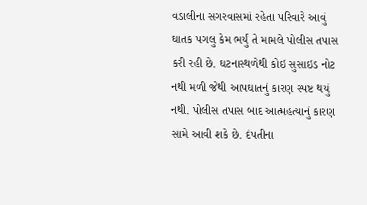વડાલીના સગરવાસમાં રહેતા પરિવારે આવું ઘાતક પગલુ કેમ ભર્યું તે મામલે પોલીસ તપાસ કરી રહી છે. ઘટનાસ્થળેથી કોઇ સુસાઇડ નોટ નથી મળી જેથી આપઘાતનું કારણ સ્પષ્ટ થયું નથી. પોલીસ તપાસ બાદ આત્મહત્યાનું કારણ સામે આવી શકે છે. દંપતીના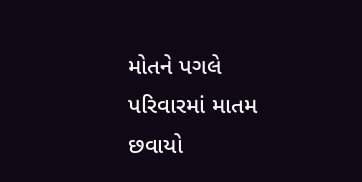મોતને પગલે પરિવારમાં માતમ છવાયો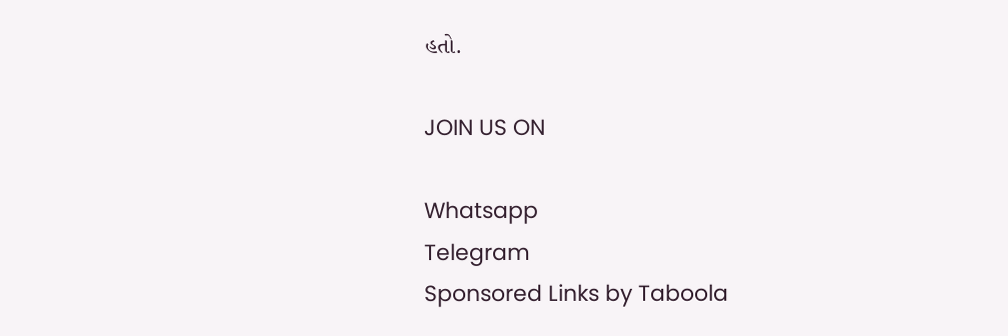હતો.

JOIN US ON

Whatsapp
Telegram
Sponsored Links by Taboola